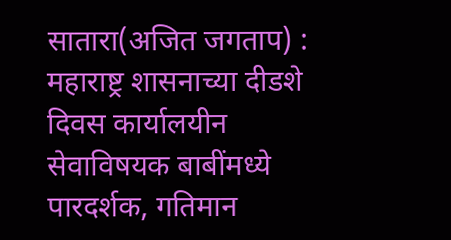सातारा(अजित जगताप) : महाराष्ट्र शासनाच्या दीडशे दिवस कार्यालयीन सेवाविषयक बाबींमध्ये पारदर्शक, गतिमान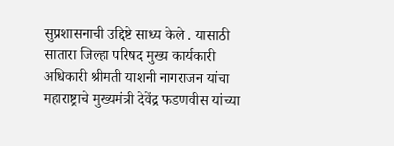सुप्रशासनाची उद्दिष्टे साध्य केले . यासाठी सातारा जिल्हा परिषद मुख्य कार्यकारी अधिकारी श्रीमती याशनी नागराजन यांचा महाराष्ट्राचे मुख्यमंत्री देवेंद्र फडणवीस यांच्या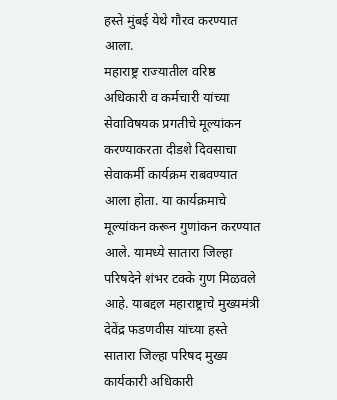हस्ते मुंबई येथे गौरव करण्यात आला.
महाराष्ट्र राज्यातील वरिष्ठ अधिकारी व कर्मचारी यांच्या सेवाविषयक प्रगतीचे मूल्यांकन करण्याकरता दीडशे दिवसाचा सेवाकर्मी कार्यक्रम राबवण्यात आला होता. या कार्यक्रमाचे मूल्यांकन करून गुणांकन करण्यात आले. यामध्ये सातारा जिल्हा परिषदेने शंभर टक्के गुण मिळवले आहे. याबद्दल महाराष्ट्राचे मुख्यमंत्री देवेंद्र फडणवीस यांच्या हस्ते सातारा जिल्हा परिषद मुख्य कार्यकारी अधिकारी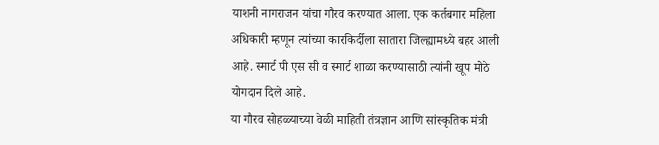याशनी नागराजन यांचा गौरव करण्यात आला. एक कर्तबगार महिला अधिकारी म्हणून त्यांच्या कारकिर्दीला सातारा जिल्ह्यामध्ये बहर आली आहे. स्मार्ट पी एस सी व स्मार्ट शाळा करण्यासाठी त्यांनी खूप मोठे योगदान दिले आहे.
या गौरव सोहळ्याच्या वेळी माहिती तंत्रज्ञान आणि सांस्कृतिक मंत्री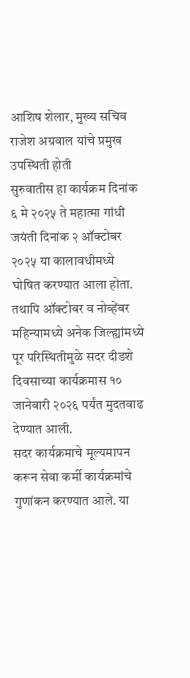आशिष शेलार, मुख्य सचिव राजेश अग्रवाल यांचे प्रमुख उपस्थिती होती
सुरुवातीस हा कार्यक्रम दिनांक ६ मे २०२५ ते महात्मा गांधी जयंती दिनांक २ ऑक्टोबर २०२५ या कालावधीमध्ये घोषित करण्यात आला होता. तथापि ऑक्टोबर व नोव्हेंबर महिन्यामध्ये अनेक जिल्ह्यांमध्ये पूर परिस्थितीमुळे सदर दीडशे दिवसाच्या कार्यक्रमास १० जानेवारी २०२६ पर्यंत मुदतवाढ देण्यात आली.
सदर कार्यक्रमाचे मूल्यमापन करून सेवा कर्मी कार्यक्रमांचे गुणांकन करण्यात आले. या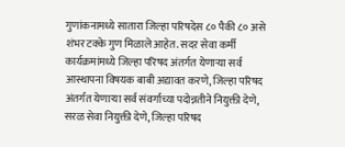गुणांकनामध्ये सातारा जिल्हा परिषदेस ८० पैकी ८० असे शंभर टक्के गुण मिळाले आहेत. सदर सेवा कर्मी कार्यक्रमांमध्ये जिल्हा परिषद अंतर्गत येणाऱ्या सर्व आस्थापना विषयक बाबी अद्यावत करणे, जिल्हा परिषद अंतर्गत येणाऱ्या सर्व संवर्गाच्या पदोन्नतीने नियुक्ती देणे, सरळ सेवा नियुक्ती देणे, जिल्हा परिषद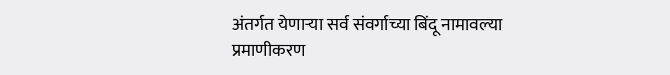अंतर्गत येणाऱ्या सर्व संवर्गाच्या बिंदू नामावल्या प्रमाणीकरण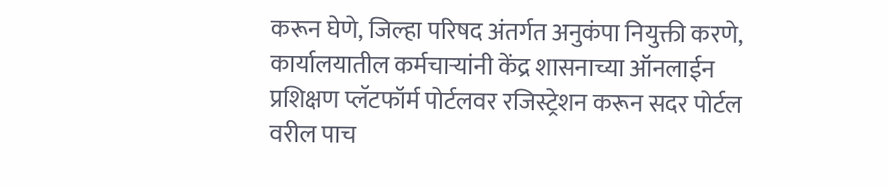करून घेणे, जिल्हा परिषद अंतर्गत अनुकंपा नियुक्ती करणे, कार्यालयातील कर्मचाऱ्यांनी केंद्र शासनाच्या ऑनलाईन प्रशिक्षण प्लॅटफॉर्म पोर्टलवर रजिस्ट्रेशन करून सदर पोर्टल वरील पाच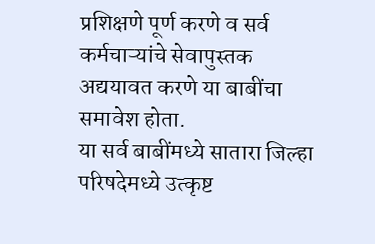प्रशिक्षणे पूर्ण करणे व सर्व कर्मचाऱ्यांचे सेवापुस्तक अद्ययावत करणे या बाबींचा समावेश होता.
या सर्व बाबींमध्ये सातारा जिल्हा परिषदेमध्ये उत्कृष्ट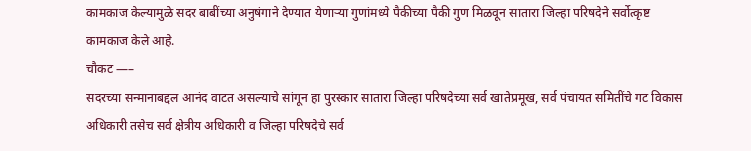कामकाज केल्यामुळे सदर बाबींच्या अनुषंगाने देण्यात येणाऱ्या गुणांमध्ये पैकीच्या पैकी गुण मिळवून सातारा जिल्हा परिषदेने सर्वोत्कृष्ट कामकाज केले आहे.
चौकट —–
सदरच्या सन्मानाबद्दल आनंद वाटत असल्याचे सांगून हा पुरस्कार सातारा जिल्हा परिषदेच्या सर्व खातेप्रमूख, सर्व पंचायत समितींचे गट विकास अधिकारी तसेच सर्व क्षेत्रीय अधिकारी व जिल्हा परिषदेचे सर्व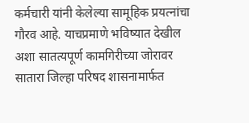कर्मचारी यांनी केलेल्या सामूहिक प्रयत्नांचा गौरव आहे. याचप्रमाणे भविष्यात देखील अशा सातत्यपूर्ण कामगिरीच्या जोरावर सातारा जिल्हा परिषद शासनामार्फत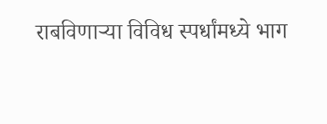राबविणाऱ्या विविध स्पर्धांमध्ये भाग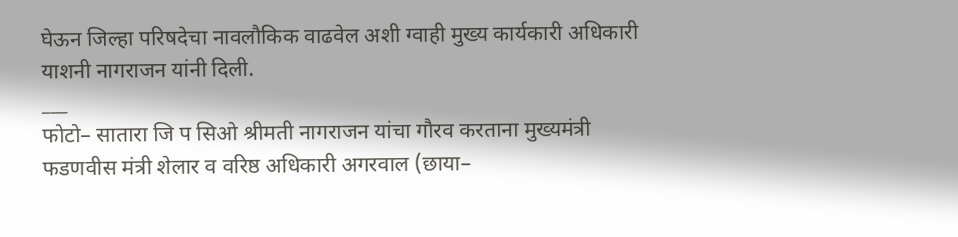घेऊन जिल्हा परिषदेचा नावलौकिक वाढवेल अशी ग्वाही मुख्य कार्यकारी अधिकारी याशनी नागराजन यांनी दिली.
___
फोटो– सातारा जि प सिओ श्रीमती नागराजन यांचा गौरव करताना मुख्यमंत्री फडणवीस मंत्री शेलार व वरिष्ठ अधिकारी अगरवाल (छाया–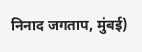निनाद जगताप, मुंबई)